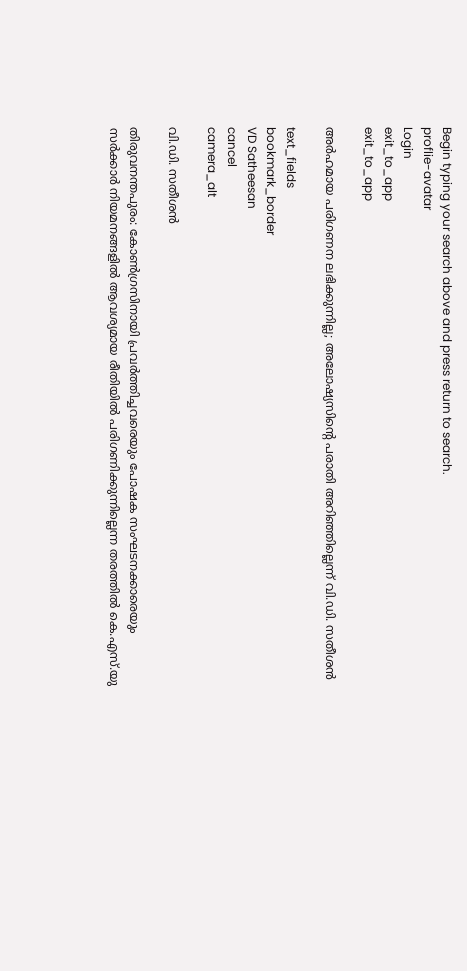Begin typing your search above and press return to search.
proflie-avatar
Login
exit_to_app
exit_to_app

അർഹമായ പരിഗണന ലഭിക്കുന്നില്ല; അലോഷ്യസിന്‍റെ പരാതി അറിഞ്ഞില്ലെന്ന് വി.ഡി. സതീശൻ

text_fields
bookmark_border
VD Satheesan
cancel
camera_alt

വി.ഡി. സതീശൻ

തിരുവനന്തപുരം: കോണ്‍ഗ്രസിനായി പ്രവര്‍ത്തിച്ചവരെയും പോഷക സംഘടനക്കാരെയും സര്‍ക്കാര്‍ നിയമനങ്ങളില്‍ ആവശ്യമായ രീതിയില്‍ പരിഗണിക്കുന്നില്ലെന്ന തരത്തില്‍ കെ.എസ്.യു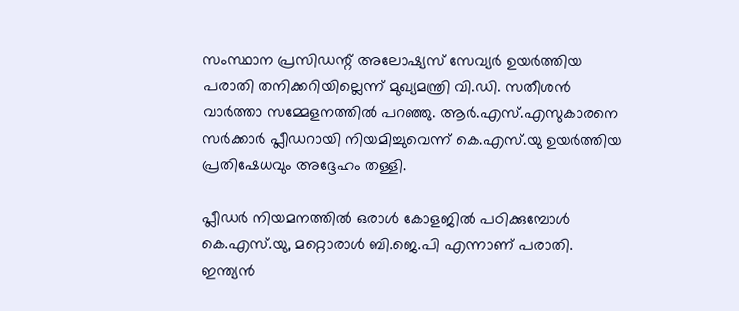സംസ്ഥാന പ്രസിഡന്റ് അലോഷ്യസ് സേവ്യര്‍ ഉയര്‍ത്തിയ പരാതി തനിക്കറിയില്ലെന്ന് മുഖ്യമന്ത്രി വി.ഡി. സതീശൻ വാര്‍ത്താ സമ്മേളനത്തില്‍ പറഞ്ഞു. ആർ.എസ്.എസുകാരനെ സര്‍ക്കാര്‍ പ്ലീഡറായി നിയമിച്ചുവെന്ന് കെ.എസ്.യു ഉയര്‍ത്തിയ പ്രതിഷേധവും അദ്ദേഹം തള്ളി.

പ്ലീഡര്‍ നിയമനത്തില്‍ ഒരാള്‍ കോളജില്‍ പഠിക്കുമ്പോള്‍ കെ.എസ്.യു, മറ്റൊരാള്‍ ബി.ജെ.പി എന്നാണ് പരാതി. ഇന്ത്യന്‍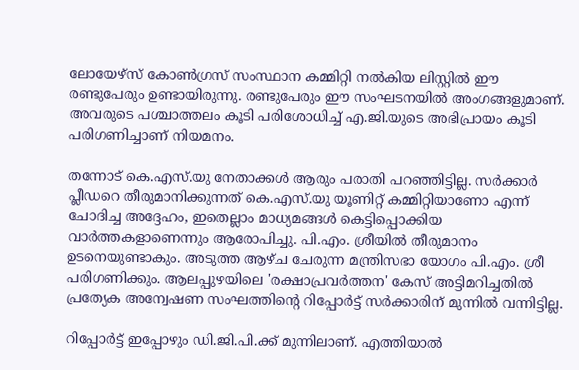ലോയേഴ്സ് കോണ്‍ഗ്രസ് സംസ്ഥാന കമ്മിറ്റി നല്‍കിയ ലിസ്റ്റില്‍ ഈ രണ്ടുപേരും ഉണ്ടായിരുന്നു. രണ്ടുപേരും ഈ സംഘടനയില്‍ അംഗങ്ങളുമാണ്. അവരുടെ പശ്ചാത്തലം കൂടി പരിശോധിച്ച് എ.ജി.യുടെ അഭിപ്രായം കൂടി പരിഗണിച്ചാണ് നിയമനം.

തന്നോട് കെ.എസ്.യു നേതാക്കള്‍ ആരും പരാതി പറഞ്ഞിട്ടില്ല. സര്‍ക്കാര്‍ പ്ലീഡറെ തീരുമാനിക്കുന്നത് കെ.എസ്.യു യൂണിറ്റ് കമ്മിറ്റിയാണോ എന്ന് ചോദിച്ച അദ്ദേഹം, ഇതെല്ലാം മാധ്യമങ്ങള്‍ കെട്ടിപ്പൊക്കിയ വാർത്തകളാണെന്നും ആരോപിച്ചു. പി.എം. ശ്രീയില്‍ തീരുമാനം ഉടനെയുണ്ടാകും. അടുത്ത ആഴ്ച ചേരുന്ന മന്ത്രിസഭാ യോഗം പി.എം. ശ്രീ പരിഗണിക്കും. ആലപ്പുഴയിലെ 'രക്ഷാപ്രവര്‍ത്തന' കേസ് അട്ടിമറിച്ചതില്‍ പ്രത്യേക അന്വേഷണ സംഘത്തിന്റെ റിപ്പോര്‍ട്ട് സര്‍ക്കാരിന് മുന്നില്‍ വന്നിട്ടില്ല.

റിപ്പോര്‍ട്ട് ഇപ്പോഴും ഡി.ജി.പി.ക്ക് മുന്നിലാണ്. എത്തിയാല്‍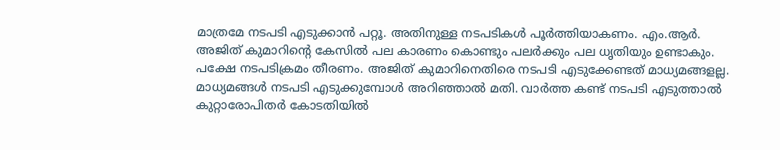മാത്രമേ നടപടി എടുക്കാന്‍ പറ്റൂ. അതിനുള്ള നടപടികള്‍ പൂര്‍ത്തിയാകണം. എം.ആർ. അജിത് കുമാറിന്റെ കേസില്‍ പല കാരണം കൊണ്ടും പലര്‍ക്കും പല ധൃതിയും ഉണ്ടാകും. പക്ഷേ നടപടിക്രമം തീരണം. അജിത് കുമാറിനെതിരെ നടപടി എടുക്കേണ്ടത് മാധ്യമങ്ങളല്ല. മാധ്യമങ്ങള്‍ നടപടി എടുക്കുമ്പോള്‍ അറിഞ്ഞാല്‍ മതി. വാര്‍ത്ത കണ്ട് നടപടി എടുത്താല്‍ കുറ്റാരോപിതര്‍ കോടതിയില്‍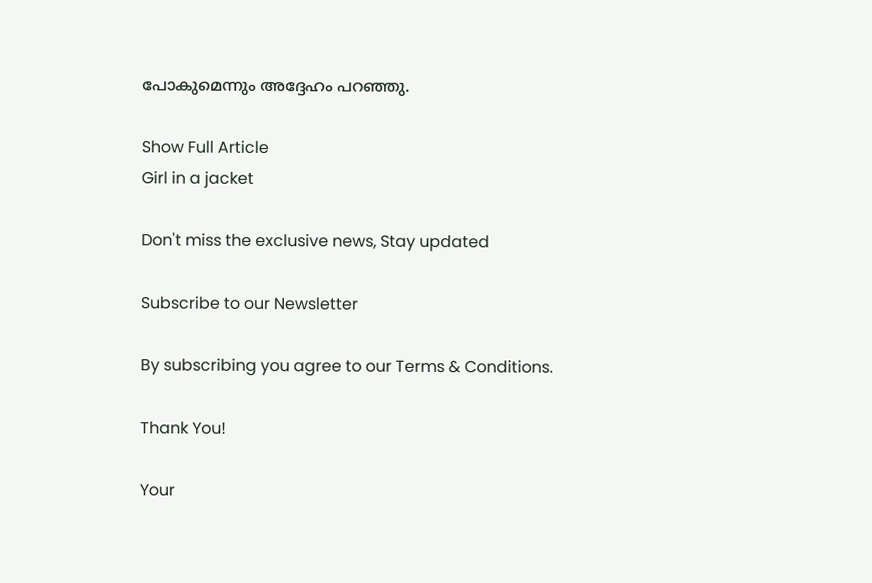പോകുമെന്നും അദ്ദേഹം പറഞ്ഞു.

Show Full Article
Girl in a jacket

Don't miss the exclusive news, Stay updated

Subscribe to our Newsletter

By subscribing you agree to our Terms & Conditions.

Thank You!

Your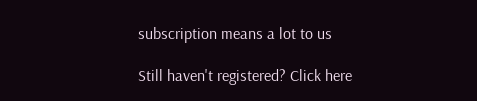subscription means a lot to us

Still haven't registered? Click here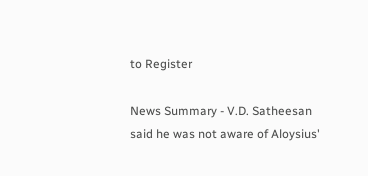to Register

News Summary - V.D. Satheesan said he was not aware of Aloysius'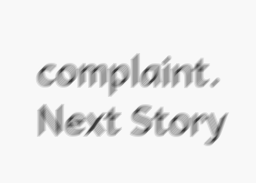complaint.
Next Story